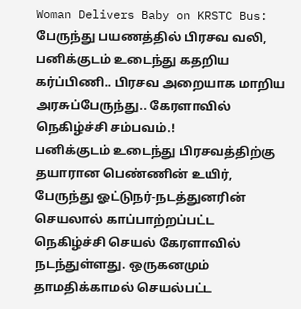Woman Delivers Baby on KRSTC Bus: பேருந்து பயணத்தில் பிரசவ வலி, பனிக்குடம் உடைந்து கதறிய கர்ப்பிணி.. பிரசவ அறையாக மாறிய அரசுப்பேருந்து.. கேரளாவில் நெகிழ்ச்சி சம்பவம்.!
பனிக்குடம் உடைந்து பிரசவத்திற்கு தயாரான பெண்ணின் உயிர், பேருந்து ஓட்டுநர்-நடத்துனரின் செயலால் காப்பாற்றப்பட்ட நெகிழ்ச்சி செயல் கேரளாவில் நடந்துள்ளது. ஒருகனமும் தாமதிக்காமல் செயல்பட்ட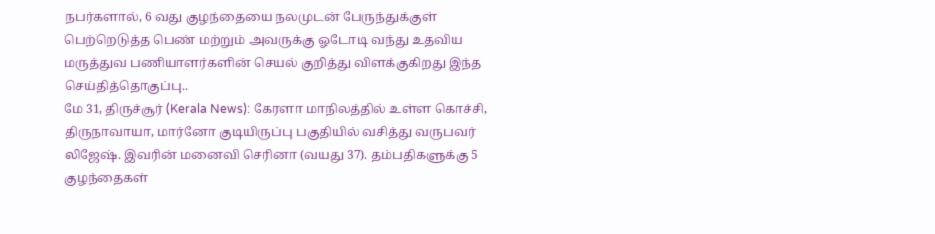நபர்களால், 6 வது குழந்தையை நலமுடன் பேருந்துக்குள் பெற்றெடுத்த பெண் மற்றும் அவருக்கு ஓடோடி வந்து உதவிய மருத்துவ பணியாளர்களின் செயல் குறித்து விளக்குகிறது இந்த செய்தித்தொகுப்பு..
மே 31, திருச்சூர் (Kerala News): கேரளா மாநிலத்தில் உள்ள கொச்சி, திருநாவாயா, மார்னோ குடியிருப்பு பகுதியில் வசித்து வருபவர் லிஜேஷ். இவரின் மனைவி செரினா (வயது 37). தம்பதிகளுக்கு 5 குழந்தைகள்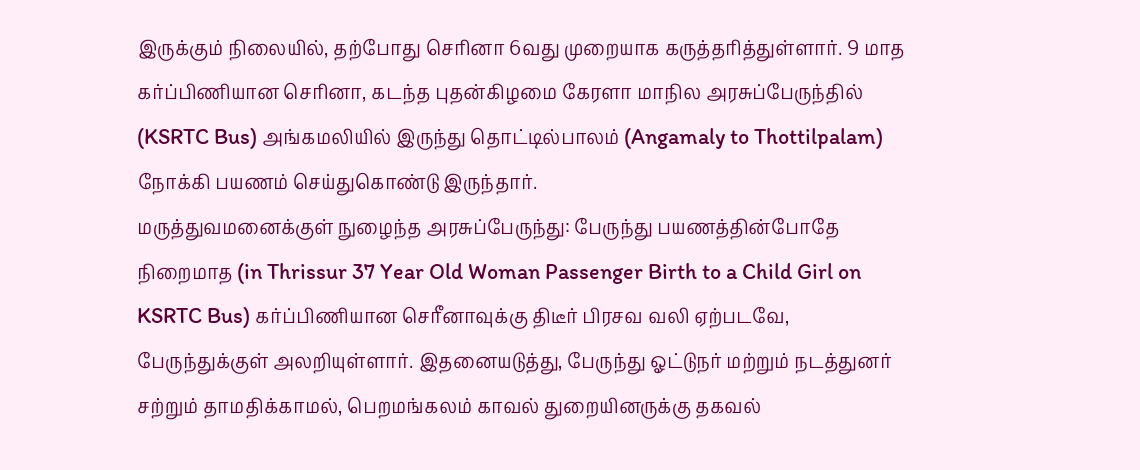இருக்கும் நிலையில், தற்போது செரினா 6வது முறையாக கருத்தரித்துள்ளார். 9 மாத கர்ப்பிணியான செரினா, கடந்த புதன்கிழமை கேரளா மாநில அரசுப்பேருந்தில் (KSRTC Bus) அங்கமலியில் இருந்து தொட்டில்பாலம் (Angamaly to Thottilpalam) நோக்கி பயணம் செய்துகொண்டு இருந்தார்.
மருத்துவமனைக்குள் நுழைந்த அரசுப்பேருந்து: பேருந்து பயணத்தின்போதே நிறைமாத (in Thrissur 37 Year Old Woman Passenger Birth to a Child Girl on KSRTC Bus) கர்ப்பிணியான செரீனாவுக்கு திடீர் பிரசவ வலி ஏற்படவே, பேருந்துக்குள் அலறியுள்ளார். இதனையடுத்து, பேருந்து ஓட்டுநர் மற்றும் நடத்துனர் சற்றும் தாமதிக்காமல், பெறமங்கலம் காவல் துறையினருக்கு தகவல்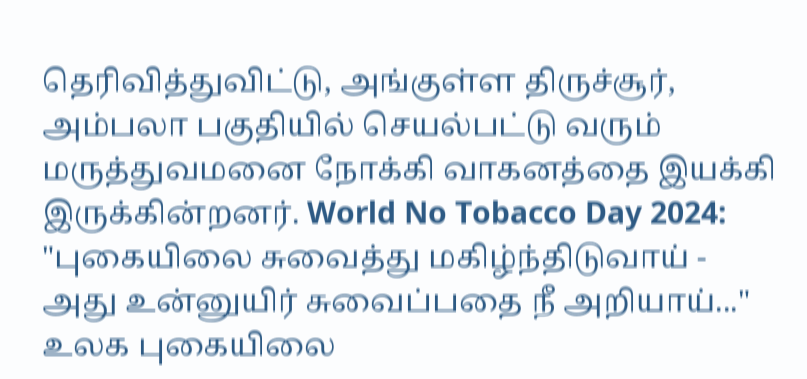தெரிவித்துவிட்டு, அங்குள்ள திருச்சூர், அம்பலா பகுதியில் செயல்பட்டு வரும் மருத்துவமனை நோக்கி வாகனத்தை இயக்கி இருக்கின்றனர். World No Tobacco Day 2024: "புகையிலை சுவைத்து மகிழ்ந்திடுவாய் - அது உன்னுயிர் சுவைப்பதை நீ அறியாய்..." உலக புகையிலை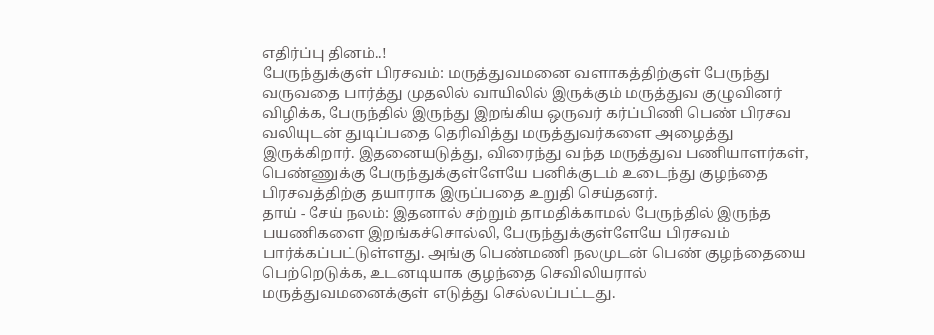எதிர்ப்பு தினம்..!
பேருந்துக்குள் பிரசவம்: மருத்துவமனை வளாகத்திற்குள் பேருந்து வருவதை பார்த்து முதலில் வாயிலில் இருக்கும் மருத்துவ குழுவினர் விழிக்க, பேருந்தில் இருந்து இறங்கிய ஒருவர் கர்ப்பிணி பெண் பிரசவ வலியுடன் துடிப்பதை தெரிவித்து மருத்துவர்களை அழைத்து இருக்கிறார். இதனையடுத்து, விரைந்து வந்த மருத்துவ பணியாளர்கள், பெண்ணுக்கு பேருந்துக்குள்ளேயே பனிக்குடம் உடைந்து குழந்தை பிரசவத்திற்கு தயாராக இருப்பதை உறுதி செய்தனர்.
தாய் - சேய் நலம்: இதனால் சற்றும் தாமதிக்காமல் பேருந்தில் இருந்த பயணிகளை இறங்கச்சொல்லி, பேருந்துக்குள்ளேயே பிரசவம் பார்க்கப்பட்டுள்ளது. அங்கு பெண்மணி நலமுடன் பெண் குழந்தையை பெற்றெடுக்க, உடனடியாக குழந்தை செவிலியரால் மருத்துவமனைக்குள் எடுத்து செல்லப்பட்டது.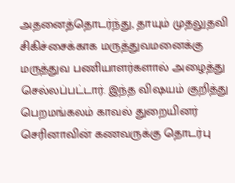அதனைத்தொடர்ந்து, தாயும் முதலுதவி சிகிச்சைக்காக மருத்துவமனைக்கு மருத்துவ பணியாளர்களால் அழைத்து செல்லப்பட்டார். இந்த விஷயம் குறித்து பெறமங்கலம் காவல் துறையினர் செரினாவின் கணவருக்கு தொடர்பு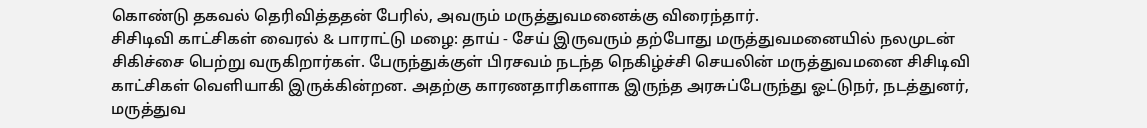கொண்டு தகவல் தெரிவித்ததன் பேரில், அவரும் மருத்துவமனைக்கு விரைந்தார்.
சிசிடிவி காட்சிகள் வைரல் & பாராட்டு மழை: தாய் - சேய் இருவரும் தற்போது மருத்துவமனையில் நலமுடன் சிகிச்சை பெற்று வருகிறார்கள். பேருந்துக்குள் பிரசவம் நடந்த நெகிழ்ச்சி செயலின் மருத்துவமனை சிசிடிவி காட்சிகள் வெளியாகி இருக்கின்றன. அதற்கு காரணதாரிகளாக இருந்த அரசுப்பேருந்து ஓட்டுநர், நடத்துனர், மருத்துவ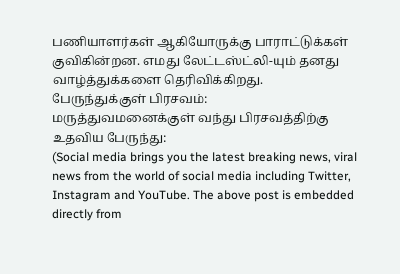பணியாளர்கள் ஆகியோருக்கு பாராட்டுக்கள் குவிகின்றன. எமது லேட்டஸ்ட்லி-யும் தனது வாழ்த்துக்களை தெரிவிக்கிறது.
பேருந்துக்குள் பிரசவம்:
மருத்துவமனைக்குள் வந்து பிரசவத்திற்கு உதவிய பேருந்து:
(Social media brings you the latest breaking news, viral news from the world of social media including Twitter, Instagram and YouTube. The above post is embedded directly from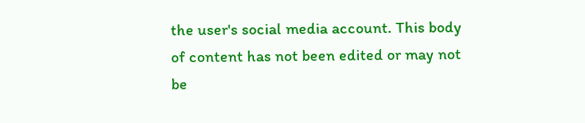the user's social media account. This body of content has not been edited or may not be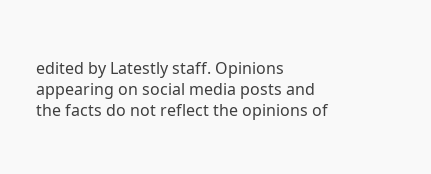edited by Latestly staff. Opinions appearing on social media posts and the facts do not reflect the opinions of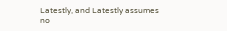Latestly, and Latestly assumes no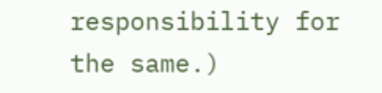responsibility for the same.)